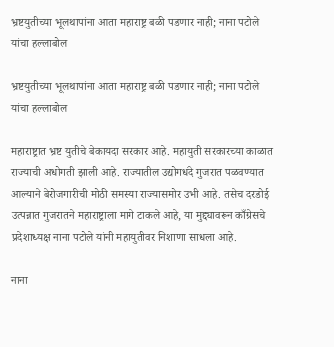भ्रष्टयुतीच्या भूलथापांना आता महाराष्ट्र बळी पडणार नाही; नाना पटोले यांचा हल्लाबोल

भ्रष्टयुतीच्या भूलथापांना आता महाराष्ट्र बळी पडणार नाही; नाना पटोले यांचा हल्लाबोल

महाराष्ट्रात भ्रष्ट युतीचे बेकायदा सरकार आहे. महायुती सरकारच्या काळात राज्याची अधोगती झाली आहे. राज्यातील उद्योगधंदे गुजरात पळवण्यात आल्याने बेरोजगारीची मोठी समस्या राज्यासमोर उभी आहे. तसेच दरडोई उत्पन्नात गुजरातने महाराष्ट्राला मागे टाकले आहे, या मुद्द्यावरून काँग्रेसचे प्रदेशाध्यक्ष नाना पटोले यांनी महायुतीवर निशाणा साधला आहे.

नाना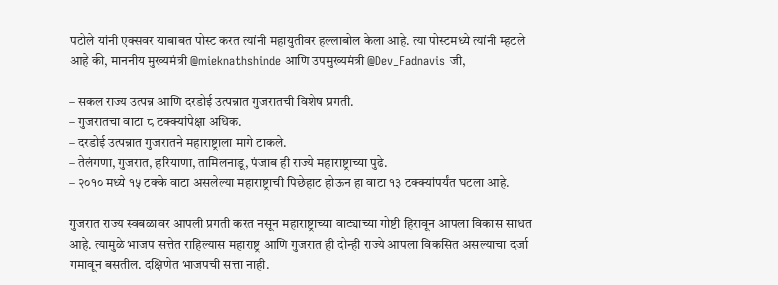पटोले यांनी एक्सवर याबाबत पोस्ट करत त्यांनी महायुतीवर हल्लाबोल केला आहे. त्या पोस्टमध्ये त्यांनी म्हटले आहे की, माननीय मुख्यमंत्री @mieknathshinde आणि उपमुख्यमंत्री @Dev_Fadnavis जी,

– सकल राज्य उत्पन्न आणि दरडोई उत्पन्नात गुजरातची विशेष प्रगती.
– गुजरातचा वाटा ८ टक्क्यांपेक्षा अधिक.
– दरडोई उत्पन्नात गुजरातने महाराष्ट्राला मागे टाकले.
– तेलंगणा, गुजरात, हरियाणा, तामिलनाडू, पंजाब ही राज्ये महाराष्ट्राच्या पुढे.
– २०१० मध्ये १५ टक्के वाटा असलेल्या महाराष्ट्राची पिछेहाट होऊन हा वाटा १३ टक्क्यांपर्यंत घटला आहे.

गुजरात राज्य स्वबळावर आपली प्रगती करत नसून महाराष्ट्राच्या वाट्याच्या गोष्टी हिरावून आपला विकास साधत आहे. त्यामुळे भाजप सत्तेत राहिल्यास महाराष्ट्र आणि गुजरात ही दोन्ही राज्ये आपला विकसित असल्याचा दर्जा गमावून बसतील. दक्षिणेत भाजपची सत्ता नाही.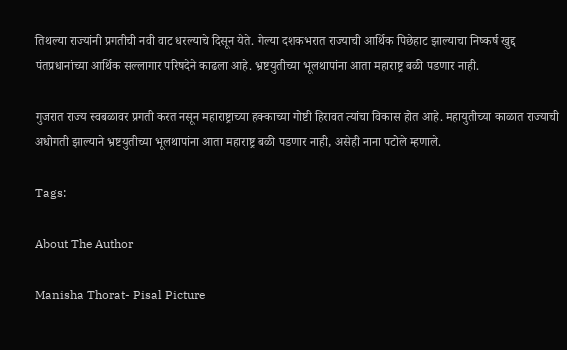तिथल्या राज्यांनी प्रगतीची नवी वाट धरल्याचे दिसून येते. गेल्या दशकभरात राज्याची आर्थिक पिछेहाट झाल्याचा निष्कर्ष खुद्द पंतप्रधानांच्या आर्थिक सल्लागार परिषदेने काढला आहे. भ्रष्टयुतीच्या भूलथापांना आता महाराष्ट्र बळी पडणार नाही.

गुजरात राज्य स्वबळावर प्रगती करत नसून महाराष्ट्राच्या हक्काच्या गोष्टी हिरावत त्यांचा विकास होत आहे. महायुतीच्या काळात राज्याची अधोगती झाल्याने भ्रष्टयुतीच्या भूलथापांना आता महाराष्ट्र बळी पडणार नाही, असेही नाना पटोले म्हणाले.

Tags:

About The Author

Manisha Thorat- Pisal Picture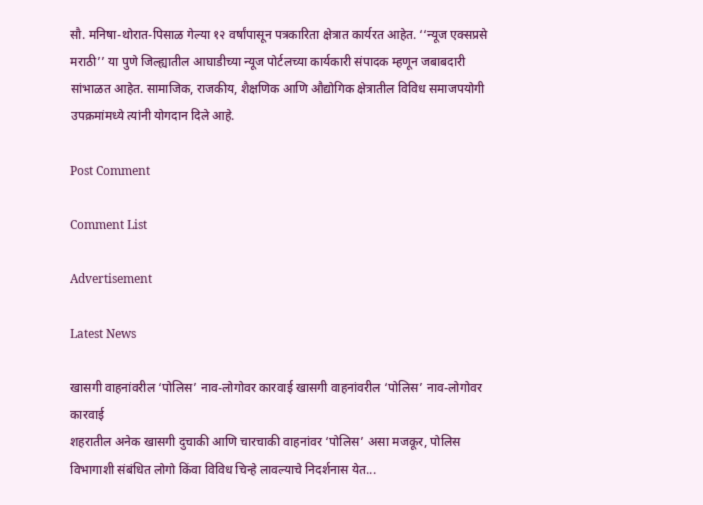सौ. मनिषा-थोरात-पिसाळ गेल्या १२ वर्षांपासून पत्रकारिता क्षेत्रात कार्यरत आहेत. ‘‘न्यूज एक्सप्रसे मराठी’’ या पुणे जिल्ह्यातील आघाडीच्या न्यूज पोर्टलच्या कार्यकारी संपादक म्हणून जबाबदारी सांभाळत आहेत. सामाजिक, राजकीय, शैक्षणिक आणि औद्योगिक क्षेत्रातील विविध समाजपयोगी उपक्रमांमध्ये त्यांनी योगदान दिले आहे.

Post Comment

Comment List

Advertisement

Latest News

खासगी वाहनांवरील ‘पोलिस’ नाव-लोगोवर कारवाई खासगी वाहनांवरील ‘पोलिस’ नाव-लोगोवर कारवाई
शहरातील अनेक खासगी दुचाकी आणि चारचाकी वाहनांवर ‘पोलिस’ असा मजकूर, पोलिस विभागाशी संबंधित लोगो किंवा विविध चिन्हे लावल्याचे निदर्शनास येत...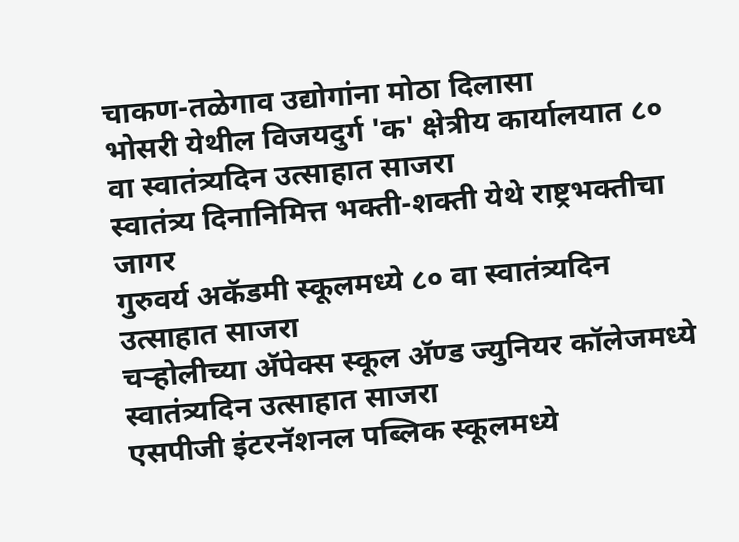चाकण-तळेगाव उद्योगांना मोठा दिलासा
भोसरी येथील विजयदुर्ग 'क' क्षेत्रीय कार्यालयात ८० वा स्वातंत्र्यदिन उत्साहात साजरा
स्वातंत्र्य दिनानिमित्त भक्ती-शक्ती येथे राष्ट्रभक्तीचा जागर
गुरुवर्य अकॅडमी स्कूलमध्ये ८० वा स्वातंत्र्यदिन उत्साहात साजरा
चऱ्होलीच्या अ‍ॅपेक्स स्कूल अ‍ॅण्ड ज्युनियर कॉलेजमध्ये स्वातंत्र्यदिन उत्साहात साजरा
एसपीजी इंटरनॅशनल पब्लिक स्कूलमध्ये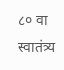८० वा स्वातंत्र्य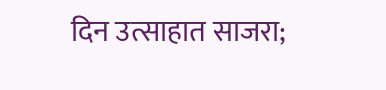दिन उत्साहात साजरा;